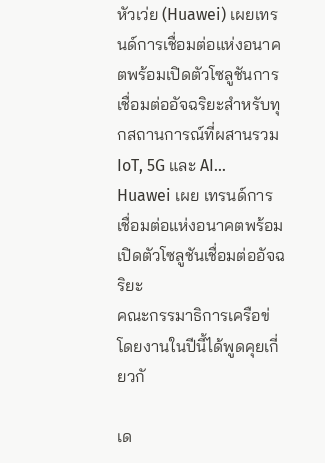หัวเว่ย (Huawei) เผยเทรนด์การเชื่อมต่อแห่งอนาคตพร้อมเปิดตัวโซลูชันการเชื่อมต่ออัจฉริยะสำหรับทุกสถานการณ์ที่ผสานรวม IoT, 5G และ AI…
Huawei เผย เทรนด์การเชื่อมต่อแห่งอนาคตพร้อมเปิดตัวโซลูชันเชื่อมต่ออัจฉริยะ
คณะกรรมาธิการเครือข่
โดยงานในปีนี้ได้พูดคุยเกี่ยวกั

เด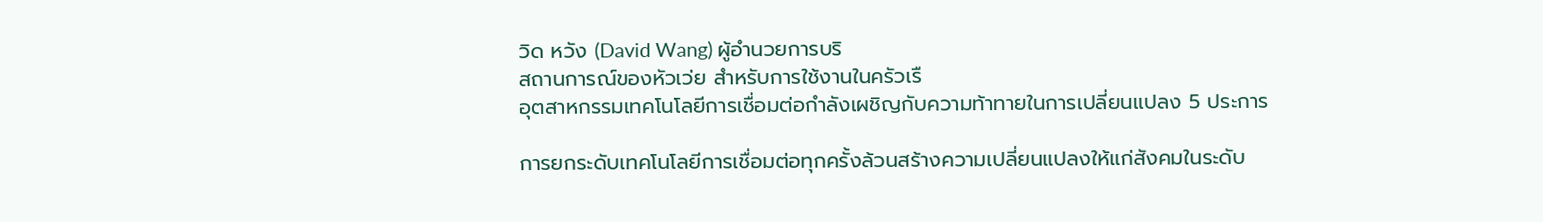วิด หวัง (David Wang) ผู้อำนวยการบริ
สถานการณ์ของหัวเว่ย สำหรับการใช้งานในครัวเรื
อุตสาหกรรมเทคโนโลยีการเชื่อมต่อกำลังเผชิญกับความท้าทายในการเปลี่ยนแปลง 5 ประการ

การยกระดับเทคโนโลยีการเชื่อมต่อทุกครั้งล้วนสร้างความเปลี่ยนแปลงให้แก่สังคมในระดับ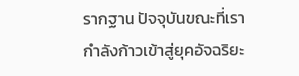รากฐาน ปัจจุบันขณะที่เรากำลังก้าวเข้าสู่ยุคอัจฉริยะ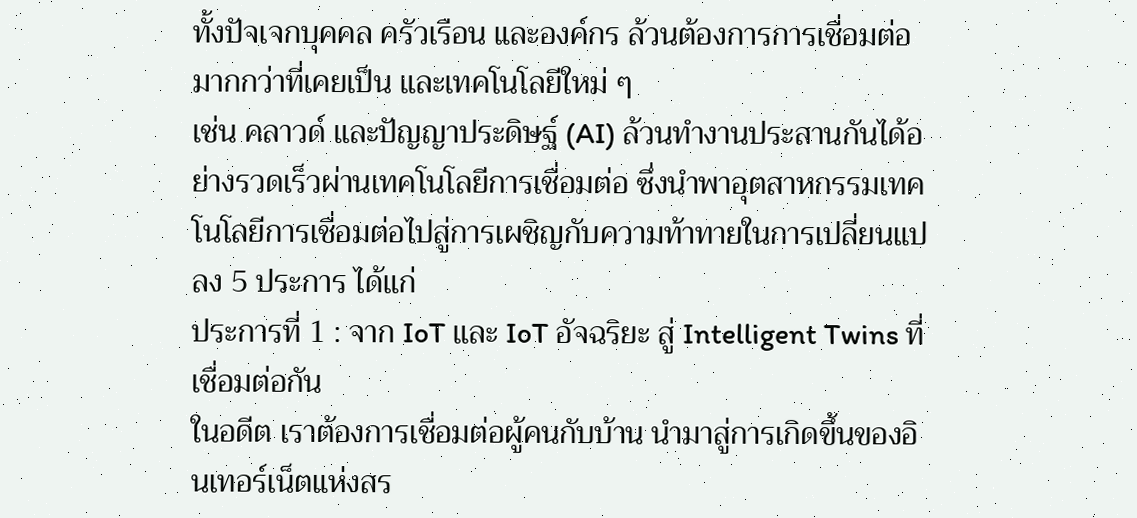ทั้งปัจเจกบุคคล ครัวเรือน และองค์กร ล้วนต้องการการเชื่อมต่อมากกว่าที่เคยเป็น และเทคโนโลยีใหม่ ๆ
เช่น คลาวด์ และปัญญาประดิษฐ์ (AI) ล้วนทำงานประสานกันได้อย่างรวดเร็วผ่านเทคโนโลยีการเชื่อมต่อ ซึ่งนำพาอุตสาหกรรมเทคโนโลยีการเชื่อมต่อไปสู่การเผชิญกับความท้าทายในการเปลี่ยนแปลง 5 ประการ ได้แก่
ประการที่ 1 : จาก IoT และ IoT อัจฉริยะ สู่ Intelligent Twins ที่เชื่อมต่อกัน
ในอดีต เราต้องการเชื่อมต่อผู้คนกับบ้าน นำมาสู่การเกิดขึ้นของอินเทอร์เน็ตแห่งสร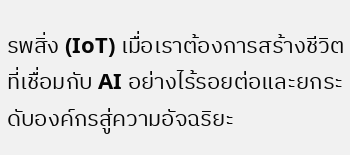รพสิ่ง (IoT) เมื่อเราต้องการสร้างชีวิตที่เชื่อมกับ AI อย่างไร้รอยต่อและยกระดับองค์กรสู่ความอัจฉริยะ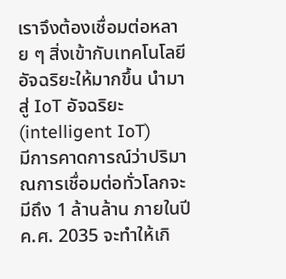เราจึงต้องเชื่อมต่อหลาย ๆ สิ่งเข้ากับเทคโนโลยีอัจฉริยะให้มากขึ้น นำมาสู่ IoT อัจฉริยะ (intelligent IoT)
มีการคาดการณ์ว่าปริมาณการเชื่อมต่อทั่วโลกจะมีถึง 1 ล้านล้าน ภายในปี ค.ศ. 2035 จะทำให้เกิ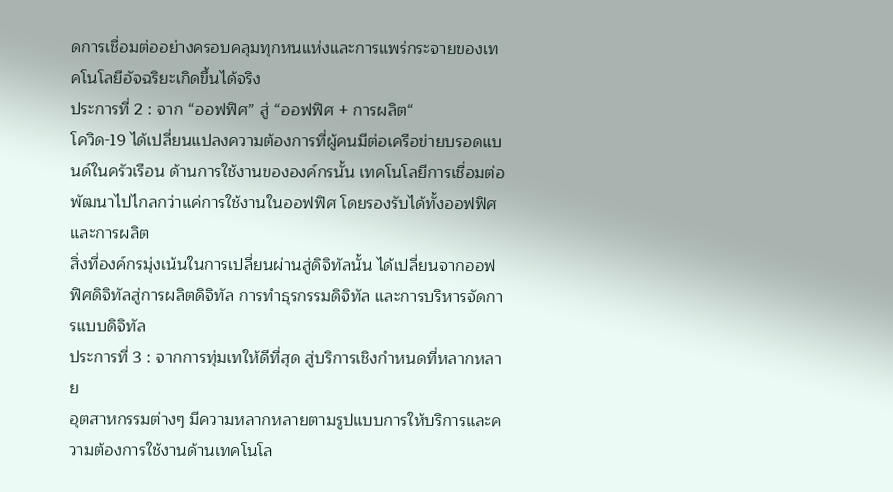ดการเชื่อมต่ออย่างครอบคลุมทุกหนแห่งและการแพร่กระจายของเทคโนโลยีอัจฉริยะเกิดขึ้นได้จริง
ประการที่ 2 : จาก “ออฟฟิศ” สู่ “ออฟฟิศ + การผลิต“
โควิด-19 ได้เปลี่ยนแปลงความต้องการที่ผู้คนมีต่อเครือข่ายบรอดแบนด์ในครัวเรือน ด้านการใช้งานขององค์กรนั้น เทคโนโลยีการเชื่อมต่อพัฒนาไปไกลกว่าแค่การใช้งานในออฟฟิศ โดยรองรับได้ทั้งออฟฟิศ และการผลิต
สิ่งที่องค์กรมุ่งเน้นในการเปลี่ยนผ่านสู่ดิจิทัลนั้น ได้เปลี่ยนจากออฟฟิศดิจิทัลสู่การผลิตดิจิทัล การทำธุรกรรมดิจิทัล และการบริหารจัดการแบบดิจิทัล
ประการที่ 3 : จากการทุ่มเทให้ดีที่สุด สู่บริการเชิงกำหนดที่หลากหลาย
อุตสาหกรรมต่างๆ มีความหลากหลายตามรูปแบบการให้บริการและความต้องการใช้งานด้านเทคโนโล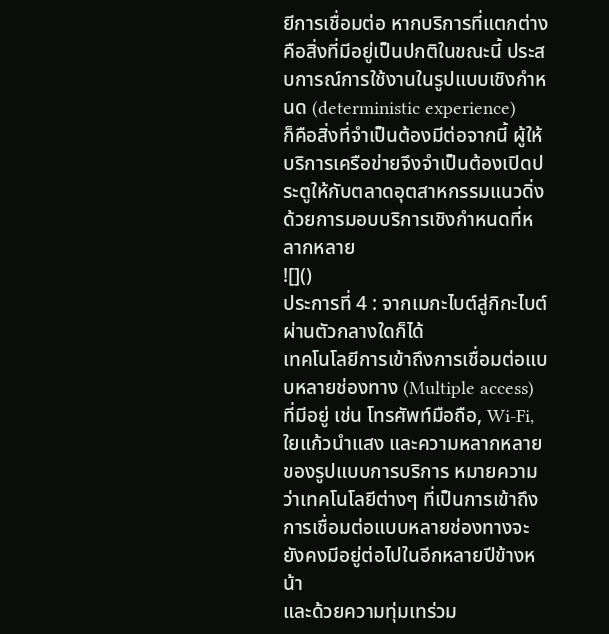ยีการเชื่อมต่อ หากบริการที่แตกต่างคือสิ่งที่มีอยู่เป็นปกติในขณะนี้ ประสบการณ์การใช้งานในรูปแบบเชิงกำหนด (deterministic experience)
ก็คือสิ่งที่จำเป็นต้องมีต่อจากนี้ ผู้ให้บริการเครือข่ายจึงจำเป็นต้องเปิดประตูให้กับตลาดอุตสาหกรรมแนวดิ่ง ด้วยการมอบบริการเชิงกำหนดที่หลากหลาย
![]()
ประการที่ 4 : จากเมกะไบต์สู่กิกะไบต์ผ่านตัวกลางใดก็ได้
เทคโนโลยีการเข้าถึงการเชื่อมต่อแบบหลายช่องทาง (Multiple access) ที่มีอยู่ เช่น โทรศัพท์มือถือ, Wi-Fi, ใยแก้วนำแสง และความหลากหลายของรูปแบบการบริการ หมายความว่าเทคโนโลยีต่างๆ ที่เป็นการเข้าถึงการเชื่อมต่อแบบหลายช่องทางจะยังคงมีอยู่ต่อไปในอีกหลายปีข้างหน้า
และด้วยความทุ่มเทร่วม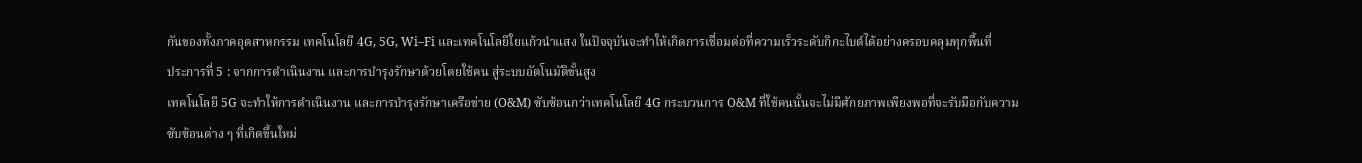กันของทั้งภาคอุตสาหกรรม เทคโนโลยี 4G, 5G, Wi–Fi และเทคโนโลยีใยแก้วนำแสง ในปัจจุบันจะทำให้เกิดการเชื่อมต่อที่ความเร็วระดับกิกะไบต์ได้อย่างครอบคลุมทุกพื้นที่
ประการที่ 5 : จากการดำเนินงาน และการบำรุงรักษาด้วยโดยใช้คน สู่ระบบอัตโนมัติขั้นสูง
เทคโนโลยี 5G จะทำให้การดำเนินงาน และการบำรุงรักษาเครือข่าย (O&M) ซับซ้อนกว่าเทคโนโลยี 4G กระบวนการ O&M ที่ใช้คนนั้นจะไม่มีศักยภาพเพียงพอที่จะรับมือกับความซับซ้อนต่าง ๆ ที่เกิดขึ้นใหม่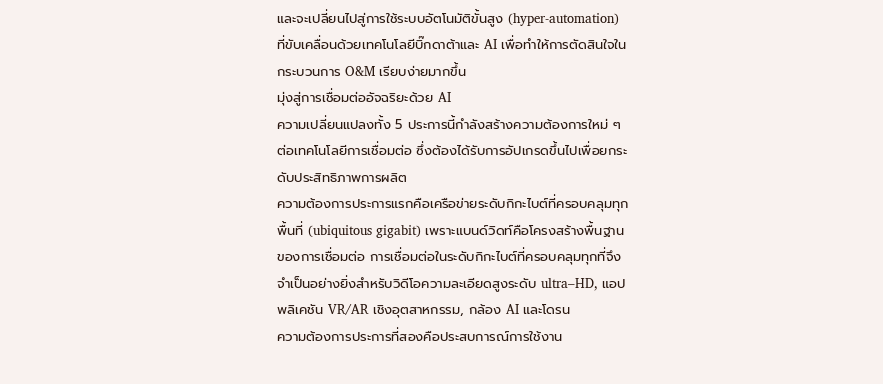และจะเปลี่ยนไปสู่การใช้ระบบอัตโนมัติขั้นสูง (hyper-automation) ที่ขับเคลื่อนด้วยเทคโนโลยีบิ๊กดาต้าและ AI เพื่อทำให้การตัดสินใจในกระบวนการ O&M เรียบง่ายมากขึ้น
มุ่งสู่การเชื่อมต่ออัจฉริยะด้วย AI
ความเปลี่ยนแปลงทั้ง 5 ประการนี้กำลังสร้างความต้องการใหม่ ๆ ต่อเทคโนโลยีการเชื่อมต่อ ซึ่งต้องได้รับการอัปเกรดขึ้นไปเพื่อยกระดับประสิทธิภาพการผลิต
ความต้องการประการแรกคือเครือข่ายระดับกิกะไบต์ที่ครอบคลุมทุกพื้นที่ (ubiquitous gigabit) เพราะแบนด์วิดท์คือโครงสร้างพื้นฐานของการเชื่อมต่อ การเชื่อมต่อในระดับกิกะไบต์ที่ครอบคลุมทุกที่จึงจำเป็นอย่างยิ่งสำหรับวิดีโอความละเอียดสูงระดับ ultra–HD, แอปพลิเคชัน VR/AR เชิงอุตสาหกรรม, กล้อง AI และโดรน
ความต้องการประการที่สองคือประสบการณ์การใช้งาน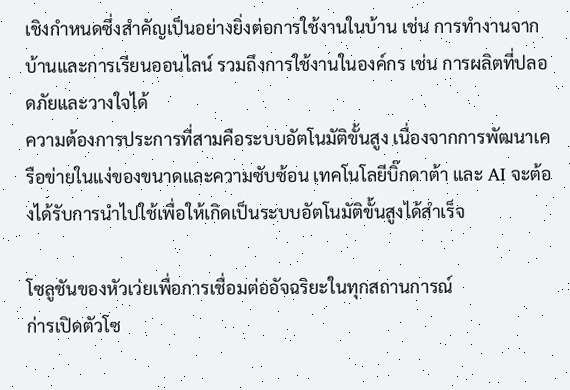เชิงกำหนดซึ่งสำคัญเป็นอย่างยิ่งต่อการใช้งานในบ้าน เช่น การทำงานจากบ้านและการเรียนออนไลน์ รวมถึงการใช้งานในองค์กร เช่น การผลิตที่ปลอดภัยและวางใจได้
ความต้องการประการที่สามคือระบบอัตโนมัติขั้นสูง เนื่องจากการพัฒนาเครือข่ายในแง่ของขนาดและความซับซ้อน เทคโนโลยีบิ๊กดาต้า และ AI จะต้องได้รับการนำไปใช้เพื่อให้เกิดเป็นระบบอัตโนมัติขั้นสูงได้สำเร็จ

โซลูชันของหัวเว่ยเพื่อการเชื่อมต่ออัจฉริยะในทุกสถานการณ์
ก่ารเปิดตัวโซ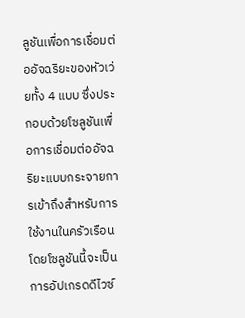ลูชันเพื่อการเชื่อมต่ออัจฉริยะของหัวเว่ยทั้ง 4 แบบ ซึ่งประกอบด้วยโซลูชันเพื่อการเชื่อมต่ออัจฉริยะแบบกระจายการเข้าถึงสำหรับการใช้งานในครัวเรือน โดยโซลูชันนี้จะเป็นการอัปเกรดดีไวซ์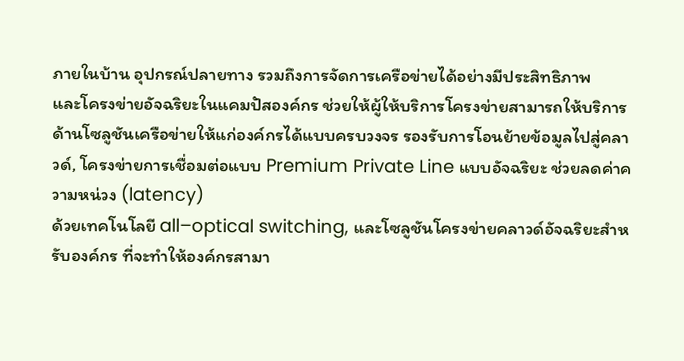ภายในบ้าน อุปกรณ์ปลายทาง รวมถึงการจัดการเครือข่ายได้อย่างมีประสิทธิภาพ
และโครงข่ายอัจฉริยะในแคมปัสองค์กร ช่วยให้ผู้ให้บริการโครงข่ายสามารถให้บริการด้านโซลูชันเครือข่ายให้แก่องค์กรได้แบบครบวงจร รองรับการโอนย้ายข้อมูลไปสู่คลาวด์, โครงข่ายการเชื่อมต่อแบบ Premium Private Line แบบอัจฉริยะ ช่วยลดค่าความหน่วง (latency)
ด้วยเทคโนโลยี all–optical switching, และโซลูชันโครงข่ายคลาวด์อัจฉริยะสำหรับองค์กร ที่จะทำให้องค์กรสามา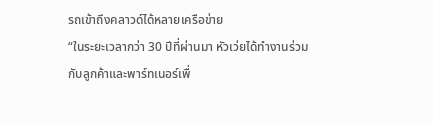รถเข้าถึงคลาวด์ได้หลายเครือข่าย
“ในระยะเวลากว่า 30 ปีที่ผ่านมา หัวเว่ยได้ทำงานร่วมกับลูกค้าและพาร์ทเนอร์เพื่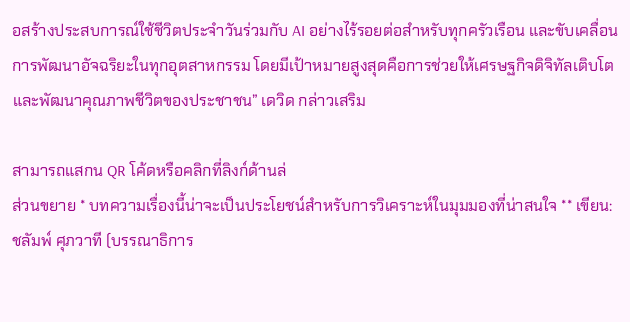อสร้างประสบการณ์ใช้ชีวิตประจำวันร่วมกับ AI อย่างไร้รอยต่อสำหรับทุกครัวเรือน และขับเคลื่อนการพัฒนาอัจฉริยะในทุกอุตสาหกรรม โดยมีเป้าหมายสูงสุดคือการช่วยให้เศรษฐกิจดิจิทัลเติบโตและพัฒนาคุณภาพชีวิตของประชาชน” เดวิด กล่าวเสริม

สามารถแสกน QR โค้ดหรือคลิกที่ลิงก์ด้านล่
ส่วนขยาย * บทความเรื่องนี้น่าจะเป็นประโยชน์สำหรับการวิเคราะห์ในมุมมองที่น่าสนใจ ** เขียน: ชลัมพ์ ศุภวาที (บรรณาธิการ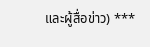และผู้สื่อข่าว) ***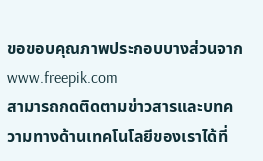ขอขอบคุณภาพประกอบบางส่วนจาก www.freepik.com
สามารถกดติดตามข่าวสารและบทความทางด้านเทคโนโลยีของเราได้ที่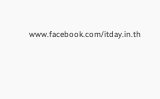www.facebook.com/itday.in.th